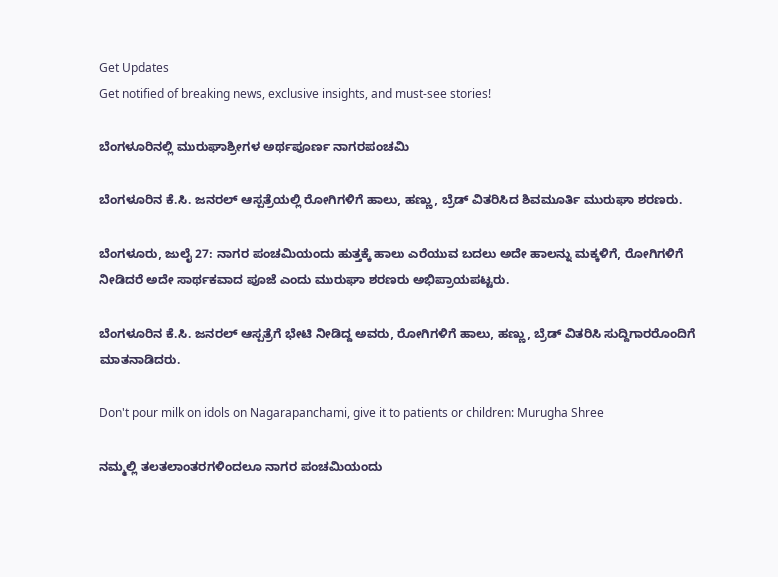Get Updates
Get notified of breaking news, exclusive insights, and must-see stories!

ಬೆಂಗಳೂರಿನಲ್ಲಿ ಮುರುಘಾಶ್ರೀಗಳ ಅರ್ಥಪೂರ್ಣ ನಾಗರಪಂಚಮಿ

ಬೆಂಗಳೂರಿನ ಕೆ.ಸಿ. ಜನರಲ್ ಆಸ್ಪತ್ರೆಯಲ್ಲಿ ರೋಗಿಗಳಿಗೆ ಹಾಲು, ಹಣ್ಣು, ಬ್ರೆಡ್ ವಿತರಿಸಿದ ಶಿವಮೂರ್ತಿ ಮುರುಘಾ ಶರಣರು.

ಬೆಂಗಳೂರು, ಜುಲೈ 27: ನಾಗರ ಪಂಚಮಿಯಂದು ಹುತ್ತಕ್ಕೆ ಹಾಲು ಎರೆಯುವ ಬದಲು ಅದೇ ಹಾಲನ್ನು ಮಕ್ಕಳಿಗೆ, ರೋಗಿಗಳಿಗೆ ನೀಡಿದರೆ ಅದೇ ಸಾರ್ಥಕವಾದ ಪೂಜೆ ಎಂದು ಮುರುಘಾ ಶರಣರು ಅಭಿಪ್ರಾಯಪಟ್ಟರು.

ಬೆಂಗಳೂರಿನ ಕೆ.ಸಿ. ಜನರಲ್ ಆಸ್ಪತ್ರೆಗೆ ಭೇಟಿ ನೀಡಿದ್ದ ಅವರು, ರೋಗಿಗಳಿಗೆ ಹಾಲು, ಹಣ್ಣು, ಬ್ರೆಡ್ ವಿತರಿಸಿ ಸುದ್ದಿಗಾರರೊಂದಿಗೆ ಮಾತನಾಡಿದರು.

Don't pour milk on idols on Nagarapanchami, give it to patients or children: Murugha Shree

ನಮ್ಮಲ್ಲಿ ತಲತಲಾಂತರಗಳಿಂದಲೂ ನಾಗರ ಪಂಚಮಿಯಂದು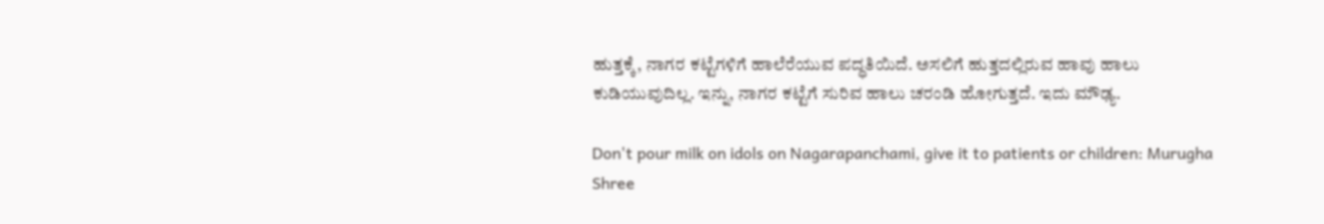ಹುತ್ತಕ್ಕೆ, ನಾಗರ ಕಟ್ಟೆಗಳಿಗೆ ಹಾಲೆರೆಯುವ ಪದ್ಧತಿಯಿದೆ. ಅಸಲಿಗೆ ಹುತ್ತದಲ್ಲಿರುವ ಹಾವು ಹಾಲು ಕುಡಿಯುವುದಿಲ್ಲ. ಇನ್ನು, ನಾಗರ ಕಟ್ಟೆಗೆ ಸುರಿವ ಹಾಲು ಚರಂಡಿ ಹೋಗುತ್ತದೆ. ಇದು ಮೌಢ್ಯ.

Don't pour milk on idols on Nagarapanchami, give it to patients or children: Murugha Shree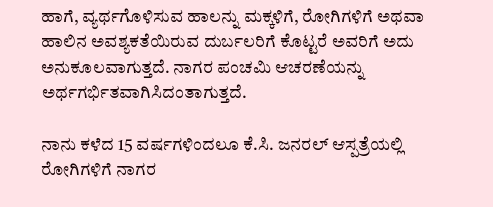ಹಾಗೆ, ವ್ಯರ್ಥಗೊಳಿಸುವ ಹಾಲನ್ನು ಮಕ್ಕಳಿಗೆ, ರೋಗಿಗಳಿಗೆ ಅಥವಾ ಹಾಲಿನ ಅವಶ್ಯಕತೆಯಿರುವ ದುರ್ಬಲರಿಗೆ ಕೊಟ್ಟರೆ ಅವರಿಗೆ ಅದು ಅನುಕೂಲವಾಗುತ್ತದೆ. ನಾಗರ ಪಂಚಮಿ ಆಚರಣೆಯನ್ನು ಅರ್ಥಗರ್ಭಿತವಾಗಿಸಿದಂತಾಗುತ್ತದೆ.

ನಾನು ಕಳೆದ 15 ವರ್ಷಗಳಿಂದಲೂ ಕೆ.ಸಿ. ಜನರಲ್ ಆಸ್ಪತ್ರೆಯಲ್ಲಿ ರೋಗಿಗಳಿಗೆ ನಾಗರ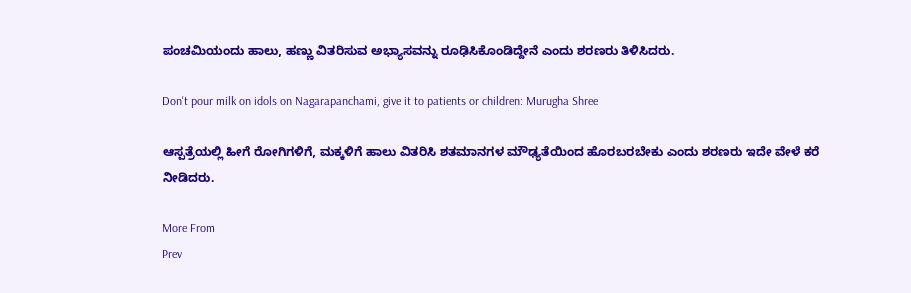ಪಂಚಮಿಯಂದು ಹಾಲು, ಹಣ್ಣು ವಿತರಿಸುವ ಅಭ್ಯಾಸವನ್ನು ರೂಢಿಸಿಕೊಂಡಿದ್ದೇನೆ ಎಂದು ಶರಣರು ತಿಳಿಸಿದರು.

Don't pour milk on idols on Nagarapanchami, give it to patients or children: Murugha Shree

ಆಸ್ಪತ್ರೆಯಲ್ಲಿ ಹೀಗೆ ರೋಗಿಗಳಿಗೆ, ಮಕ್ಕಳಿಗೆ ಹಾಲು ವಿತರಿಸಿ ಶತಮಾನಗಳ ಮೌಢ್ಯತೆಯಿಂದ ಹೊರಬರಬೇಕು ಎಂದು ಶರಣರು ಇದೇ ವೇಳೆ ಕರೆ ನೀಡಿದರು.

More From
Prev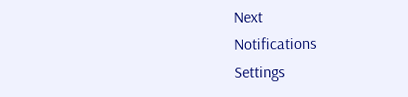Next
Notifications
Settings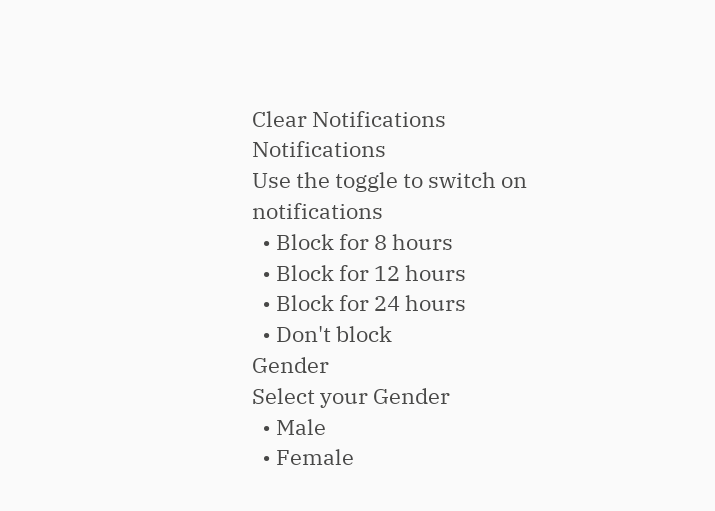Clear Notifications
Notifications
Use the toggle to switch on notifications
  • Block for 8 hours
  • Block for 12 hours
  • Block for 24 hours
  • Don't block
Gender
Select your Gender
  • Male
  • Female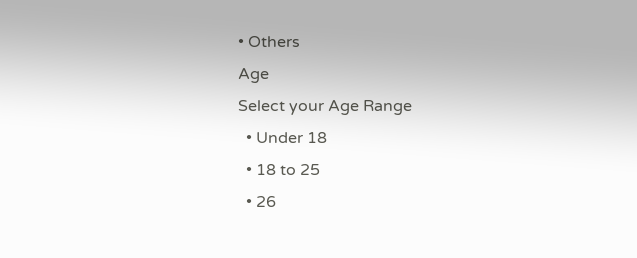• Others
Age
Select your Age Range
  • Under 18
  • 18 to 25
  • 26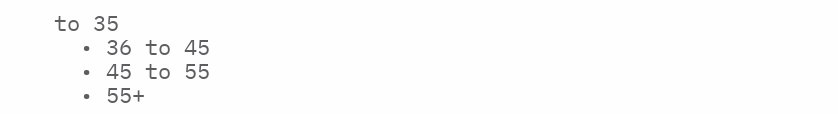to 35
  • 36 to 45
  • 45 to 55
  • 55+